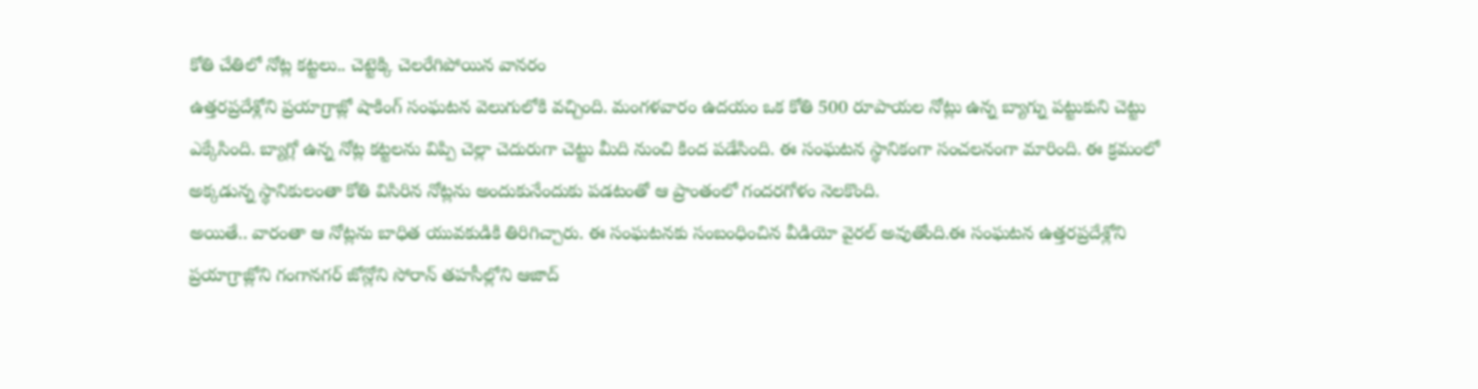కోతి చేతిలో నోట్ల కట్టలు.. చెట్టెక్కి చెలరేగిపోయిన వానరం
ఉత్తరప్రదేశ్లోని ప్రయాగ్రాజ్లో షాకింగ్ సంఘటన వెలుగులోకి వచ్చింది. మంగళవారం ఉదయం ఒక కోతి 500 రూపాయల నోట్లు ఉన్న బ్యాగ్ను పట్టుకుని చెట్టు ఎక్కేసింది. బ్యాగ్లో ఉన్న నోట్ల కట్టలను విప్పి చెల్లా చెదురుగా చెట్టు మీది నుంచి కింద పడేసింది. ఈ సంఘటన స్థానికంగా సంచలనంగా మారింది. ఈ క్రమంలో అక్కడున్న స్థానికులంతా కోతి విసిరిన నోట్లను అందుకునేందుకు పడటంతో ఆ ప్రాంతంలో గందరగోళం నెలకొంది.
అయితే.. వారంతా ఆ నోట్లను బాధిత యువకుడికి తిరిగిచ్చారు. ఈ సంఘటనకు సంబంధించిన వీడియో వైరల్ అవుతోంది.ఈ సంఘటన ఉత్తరప్రదేశ్లోని ప్రయాగ్రాజ్లోని గంగానగర్ జోన్లోని సోరాన్ తహసీల్లోని ఆజాద్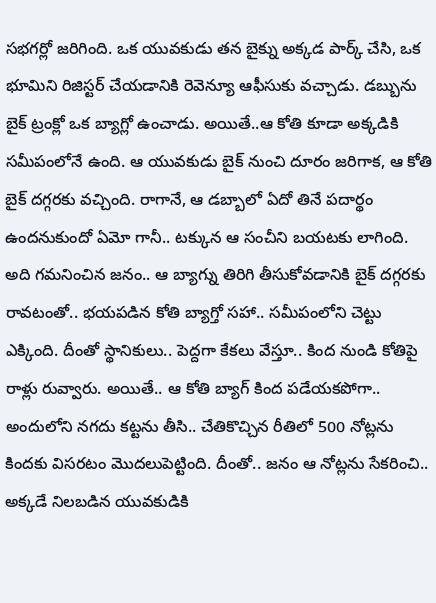సభగర్లో జరిగింది. ఒక యువకుడు తన బైక్ను అక్కడ పార్క్ చేసి, ఒక భూమిని రిజిస్టర్ చేయడానికి రెవెన్యూ ఆఫీసుకు వచ్చాడు. డబ్బును బైక్ ట్రంక్లో ఒక బ్యాగ్లో ఉంచాడు. అయితే..ఆ కోతి కూడా అక్కడికి సమీపంలోనే ఉంది. ఆ యువకుడు బైక్ నుంచి దూరం జరిగాక, ఆ కోతి బైక్ దగ్గరకు వచ్చింది. రాగానే, ఆ డబ్బాలో ఏదో తినే పదార్థం ఉందనుకుందో ఏమో గానీ.. టక్కున ఆ సంచీని బయటకు లాగింది. అది గమనించిన జనం.. ఆ బ్యాగ్ను తిరిగి తీసుకోవడానికి బైక్ దగ్గరకు రావటంతో.. భయపడిన కోతి బ్యాగ్తో సహా.. సమీపంలోని చెట్టు ఎక్కింది. దీంతో స్థానికులు.. పెద్దగా కేకలు వేస్తూ.. కింద నుండి కోతిపై రాళ్లు రువ్వారు. అయితే.. ఆ కోతి బ్యాగ్ కింద పడేయకపోగా.. అందులోని నగదు కట్టను తీసి.. చేతికొచ్చిన రీతిలో 500 నోట్లను కిందకు విసరటం మొదలుపెట్టింది. దీంతో.. జనం ఆ నోట్లను సేకరించి.. అక్కడే నిలబడిన యువకుడికి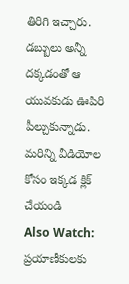తిరిగి ఇచ్చారు. డబ్బులు అన్నీ దక్కడంతో ఆ యువకుడు ఊపిరి పీల్చుకున్నాడు.
మరిన్ని వీడియోల కోసం ఇక్కడ క్లిక్ చేయండి
Also Watch:
ప్రయాణీకులకు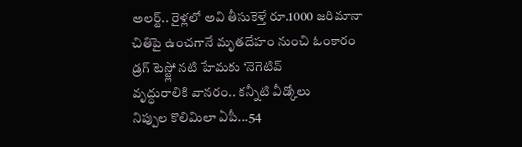అలర్ట్.. రైళ్లలో అవి తీసుకెళ్తే రూ.1000 జరిమానా
చితిపై ఉంచగానే మృతదేహం నుంచి ఓంకారం
డ్రగ్ టెస్ట్లో నటి హేమకు ‘నెగెటివ్
వృద్ధురాలికి వానరం.. కన్నీటి వీడ్కోలు
నిప్పుల కొలిమిలా ఏపీ...54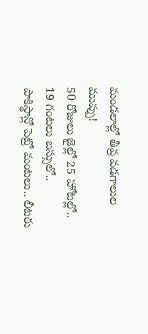మండలాల్లో తీవ్ర వడగాలుల ముప్పు!
50 రోజులు జైల్లో 25 హోటల్లో.. 19 గంటలు బస్సులో..
పాకిస్థాన్లో పెట్రో మంటలు.. లీటరు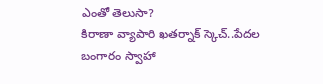ఎంతో తెలుసా?
కిరాణా వ్యాపారి ఖతర్నాక్ స్కెచ్..పేదల బంగారం స్వాహా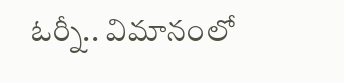ఓర్నీ.. విమానంలో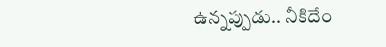ఉన్నప్పుడు.. నీకిదేం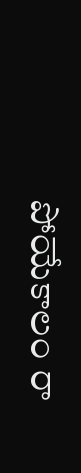పోయేకాలం రా